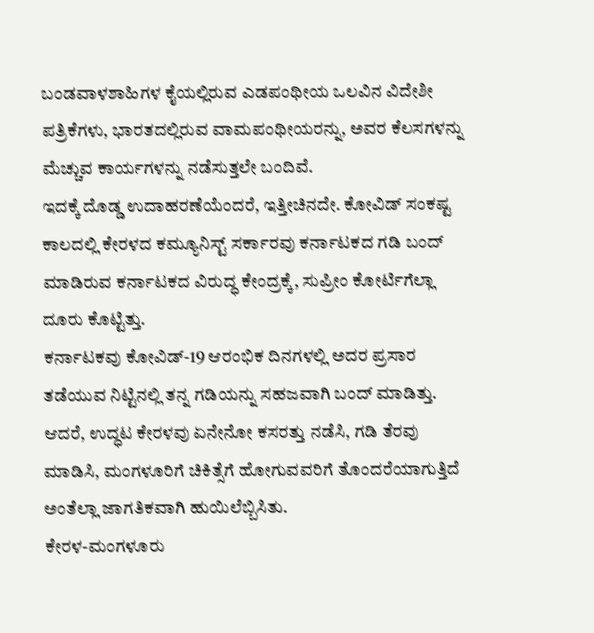ಬಂಡವಾಳಶಾಹಿಗಳ ಕೈಯಲ್ಲಿರುವ ಎಡಪಂಥೀಯ ಒಲವಿನ ವಿದೇಶೀ ಪತ್ರಿಕೆಗಳು, ಭಾರತದಲ್ಲಿರುವ ವಾಮಪಂಥೀಯರನ್ನು, ಅವರ ಕೆಲಸಗಳನ್ನು ಮೆಚ್ಚುವ ಕಾರ್ಯಗಳನ್ನು ನಡೆಸುತ್ತಲೇ ಬಂದಿವೆ.
ಇದಕ್ಕೆ ದೊಡ್ಡ ಉದಾಹರಣೆಯೆಂದರೆ, ಇತ್ತೀಚಿನದೇ. ಕೋವಿಡ್ ಸಂಕಷ್ಟ ಕಾಲದಲ್ಲಿ ಕೇರಳದ ಕಮ್ಯೂನಿಸ್ಟ್ ಸರ್ಕಾರವು ಕರ್ನಾಟಕದ ಗಡಿ ಬಂದ್ ಮಾಡಿರುವ ಕರ್ನಾಟಕದ ವಿರುದ್ಧ ಕೇಂದ್ರಕ್ಕೆ, ಸುಪ್ರೀಂ ಕೋರ್ಟಿಗೆಲ್ಲಾ ದೂರು ಕೊಟ್ಟಿತ್ತು.
ಕರ್ನಾಟಕವು ಕೋವಿಡ್-19 ಆರಂಭಿಕ ದಿನಗಳಲ್ಲಿ ಅದರ ಪ್ರಸಾರ ತಡೆಯುವ ನಿಟ್ಟಿನಲ್ಲಿ ತನ್ನ ಗಡಿಯನ್ನು ಸಹಜವಾಗಿ ಬಂದ್ ಮಾಡಿತ್ತು. ಆದರೆ, ಉದ್ಧಟ ಕೇರಳವು ಏನೇನೋ ಕಸರತ್ತು ನಡೆಸಿ, ಗಡಿ ತೆರವು ಮಾಡಿಸಿ, ಮಂಗಳೂರಿಗೆ ಚಿಕಿತ್ಸೆಗೆ ಹೋಗುವವರಿಗೆ ತೊಂದರೆಯಾಗುತ್ತಿದೆ ಅಂತೆಲ್ಲಾ ಜಾಗತಿಕವಾಗಿ ಹುಯಿಲೆಬ್ಬಿಸಿತು.
ಕೇರಳ-ಮಂಗಳೂರು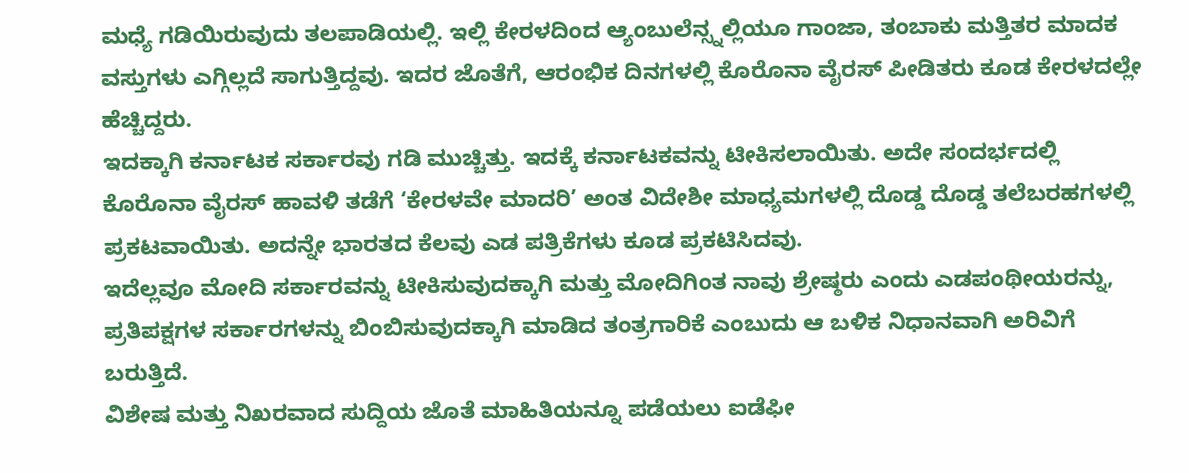ಮಧ್ಯೆ ಗಡಿಯಿರುವುದು ತಲಪಾಡಿಯಲ್ಲಿ. ಇಲ್ಲಿ ಕೇರಳದಿಂದ ಆ್ಯಂಬುಲೆನ್ಸ್ನಲ್ಲಿಯೂ ಗಾಂಜಾ, ತಂಬಾಕು ಮತ್ತಿತರ ಮಾದಕ ವಸ್ತುಗಳು ಎಗ್ಗಿಲ್ಲದೆ ಸಾಗುತ್ತಿದ್ದವು. ಇದರ ಜೊತೆಗೆ, ಆರಂಭಿಕ ದಿನಗಳಲ್ಲಿ ಕೊರೊನಾ ವೈರಸ್ ಪೀಡಿತರು ಕೂಡ ಕೇರಳದಲ್ಲೇ ಹೆಚ್ಚಿದ್ದರು.
ಇದಕ್ಕಾಗಿ ಕರ್ನಾಟಕ ಸರ್ಕಾರವು ಗಡಿ ಮುಚ್ಚಿತ್ತು. ಇದಕ್ಕೆ ಕರ್ನಾಟಕವನ್ನು ಟೀಕಿಸಲಾಯಿತು. ಅದೇ ಸಂದರ್ಭದಲ್ಲಿ ಕೊರೊನಾ ವೈರಸ್ ಹಾವಳಿ ತಡೆಗೆ ‘ಕೇರಳವೇ ಮಾದರಿ’ ಅಂತ ವಿದೇಶೀ ಮಾಧ್ಯಮಗಳಲ್ಲಿ ದೊಡ್ಡ ದೊಡ್ಡ ತಲೆಬರಹಗಳಲ್ಲಿ ಪ್ರಕಟವಾಯಿತು. ಅದನ್ನೇ ಭಾರತದ ಕೆಲವು ಎಡ ಪತ್ರಿಕೆಗಳು ಕೂಡ ಪ್ರಕಟಿಸಿದವು.
ಇದೆಲ್ಲವೂ ಮೋದಿ ಸರ್ಕಾರವನ್ನು ಟೀಕಿಸುವುದಕ್ಕಾಗಿ ಮತ್ತು ಮೋದಿಗಿಂತ ನಾವು ಶ್ರೇಷ್ಠರು ಎಂದು ಎಡಪಂಥೀಯರನ್ನು, ಪ್ರತಿಪಕ್ಷಗಳ ಸರ್ಕಾರಗಳನ್ನು ಬಿಂಬಿಸುವುದಕ್ಕಾಗಿ ಮಾಡಿದ ತಂತ್ರಗಾರಿಕೆ ಎಂಬುದು ಆ ಬಳಿಕ ನಿಧಾನವಾಗಿ ಅರಿವಿಗೆ ಬರುತ್ತಿದೆ.
ವಿಶೇಷ ಮತ್ತು ನಿಖರವಾದ ಸುದ್ದಿಯ ಜೊತೆ ಮಾಹಿತಿಯನ್ನೂ ಪಡೆಯಲು ಐಡೆಫೀ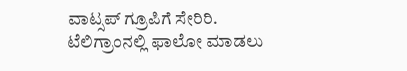ವಾಟ್ಸಪ್ ಗ್ರೂಪಿಗೆ ಸೇರಿರಿ.
ಟೆಲಿಗ್ರಾಂನಲ್ಲಿ ಫಾಲೋ ಮಾಡಲು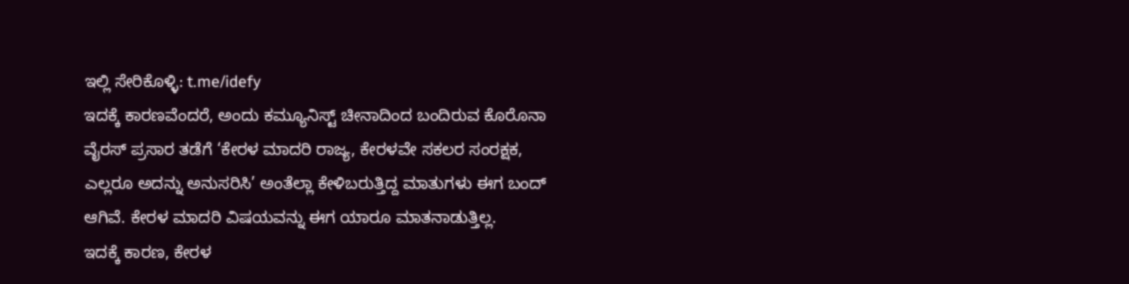ಇಲ್ಲಿ ಸೇರಿಕೊಳ್ಳಿ: t.me/idefy
ಇದಕ್ಕೆ ಕಾರಣವೆಂದರೆ, ಅಂದು ಕಮ್ಯೂನಿಸ್ಟ್ ಚೀನಾದಿಂದ ಬಂದಿರುವ ಕೊರೊನಾ ವೈರಸ್ ಪ್ರಸಾರ ತಡೆಗೆ ‘ಕೇರಳ ಮಾದರಿ ರಾಜ್ಯ, ಕೇರಳವೇ ಸಕಲರ ಸಂರಕ್ಷಕ, ಎಲ್ಲರೂ ಅದನ್ನು ಅನುಸರಿಸಿ’ ಅಂತೆಲ್ಲಾ ಕೇಳಿಬರುತ್ತಿದ್ದ ಮಾತುಗಳು ಈಗ ಬಂದ್ ಆಗಿವೆ. ಕೇರಳ ಮಾದರಿ ವಿಷಯವನ್ನು ಈಗ ಯಾರೂ ಮಾತನಾಡುತ್ತಿಲ್ಲ.
ಇದಕ್ಕೆ ಕಾರಣ, ಕೇರಳ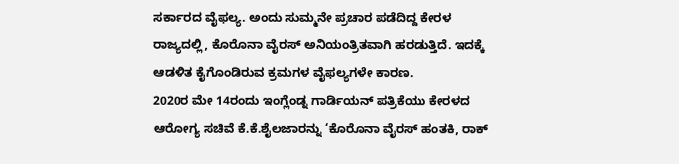ಸರ್ಕಾರದ ವೈಫಲ್ಯ. ಅಂದು ಸುಮ್ಮನೇ ಪ್ರಚಾರ ಪಡೆದಿದ್ದ ಕೇರಳ ರಾಜ್ಯದಲ್ಲಿ, ಕೊರೊನಾ ವೈರಸ್ ಅನಿಯಂತ್ರಿತವಾಗಿ ಹರಡುತ್ತಿದೆ. ಇದಕ್ಕೆ ಆಡಳಿತ ಕೈಗೊಂಡಿರುವ ಕ್ರಮಗಳ ವೈಫಲ್ಯಗಳೇ ಕಾರಣ.
2020ರ ಮೇ 14ರಂದು ಇಂಗ್ಲೆಂಡ್ನ ಗಾರ್ಡಿಯನ್ ಪತ್ರಿಕೆಯು ಕೇರಳದ ಆರೋಗ್ಯ ಸಚಿವೆ ಕೆ.ಕೆ.ಶೈಲಜಾರನ್ನು ‘ಕೊರೊನಾ ವೈರಸ್ ಹಂತಕಿ, ರಾಕ್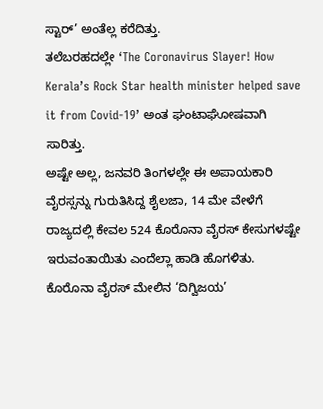ಸ್ಟಾರ್’ ಅಂತೆಲ್ಲ ಕರೆದಿತ್ತು.
ತಲೆಬರಹದಲ್ಲೇ ‘The Coronavirus Slayer! How Kerala’s Rock Star health minister helped save it from Covid-19’ ಅಂತ ಘಂಟಾಘೋಷವಾಗಿ ಸಾರಿತ್ತು.
ಅಷ್ಟೇ ಅಲ್ಲ, ಜನವರಿ ತಿಂಗಳಲ್ಲೇ ಈ ಅಪಾಯಕಾರಿ ವೈರಸ್ಸನ್ನು ಗುರುತಿಸಿದ್ದ ಶೈಲಜಾ, 14 ಮೇ ವೇಳೆಗೆ ರಾಜ್ಯದಲ್ಲಿ ಕೇವಲ 524 ಕೊರೊನಾ ವೈರಸ್ ಕೇಸುಗಳಷ್ಟೇ ಇರುವಂತಾಯಿತು ಎಂದೆಲ್ಲಾ ಹಾಡಿ ಹೊಗಳಿತು.
ಕೊರೊನಾ ವೈರಸ್ ಮೇಲಿನ ‘ದಿಗ್ವಿಜಯ’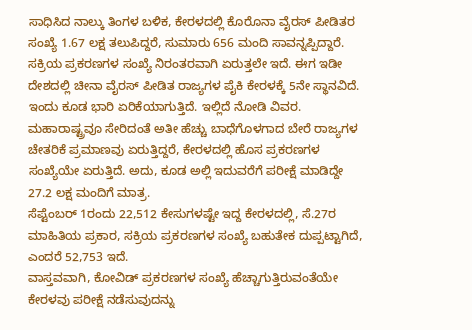ಸಾಧಿಸಿದ ನಾಲ್ಕು ತಿಂಗಳ ಬಳಿಕ, ಕೇರಳದಲ್ಲಿ ಕೊರೊನಾ ವೈರಸ್ ಪೀಡಿತರ ಸಂಖ್ಯೆ 1.67 ಲಕ್ಷ ತಲುಪಿದ್ದರೆ, ಸುಮಾರು 656 ಮಂದಿ ಸಾವನ್ನಪ್ಪಿದ್ದಾರೆ. ಸಕ್ರಿಯ ಪ್ರಕರಣಗಳ ಸಂಖ್ಯೆ ನಿರಂತರವಾಗಿ ಏರುತ್ತಲೇ ಇದೆ. ಈಗ ಇಡೀ ದೇಶದಲ್ಲಿ ಚೀನಾ ವೈರಸ್ ಪೀಡಿತ ರಾಜ್ಯಗಳ ಪೈಕಿ ಕೇರಳಕ್ಕೆ 5ನೇ ಸ್ಥಾನವಿದೆ. ಇಂದು ಕೂಡ ಭಾರಿ ಏರಿಕೆಯಾಗುತ್ತಿದೆ. ಇಲ್ಲಿದೆ ನೋಡಿ ವಿವರ.
ಮಹಾರಾಷ್ಟ್ರವೂ ಸೇರಿದಂತೆ ಅತೀ ಹೆಚ್ಚು ಬಾಧೆಗೊಳಗಾದ ಬೇರೆ ರಾಜ್ಯಗಳ ಚೇತರಿಕೆ ಪ್ರಮಾಣವು ಏರುತ್ತಿದ್ದರೆ, ಕೇರಳದಲ್ಲಿ ಹೊಸ ಪ್ರಕರಣಗಳ ಸಂಖ್ಯೆಯೇ ಏರುತ್ತಿದೆ. ಅದು, ಕೂಡ ಅಲ್ಲಿ ಇದುವರೆಗೆ ಪರೀಕ್ಷೆ ಮಾಡಿದ್ದೇ 27.2 ಲಕ್ಷ ಮಂದಿಗೆ ಮಾತ್ರ.
ಸೆಪ್ಟೆಂಬರ್ 1ರಂದು 22,512 ಕೇಸುಗಳಷ್ಟೇ ಇದ್ದ ಕೇರಳದಲ್ಲಿ, ಸೆ.27ರ ಮಾಹಿತಿಯ ಪ್ರಕಾರ, ಸಕ್ರಿಯ ಪ್ರಕರಣಗಳ ಸಂಖ್ಯೆ ಬಹುತೇಕ ದುಪ್ಪಟ್ಟಾಗಿದೆ, ಎಂದರೆ 52,753 ಇದೆ.
ವಾಸ್ತವವಾಗಿ, ಕೋವಿಡ್ ಪ್ರಕರಣಗಳ ಸಂಖ್ಯೆ ಹೆಚ್ಚಾಗುತ್ತಿರುವಂತೆಯೇ ಕೇರಳವು ಪರೀಕ್ಷೆ ನಡೆಸುವುದನ್ನು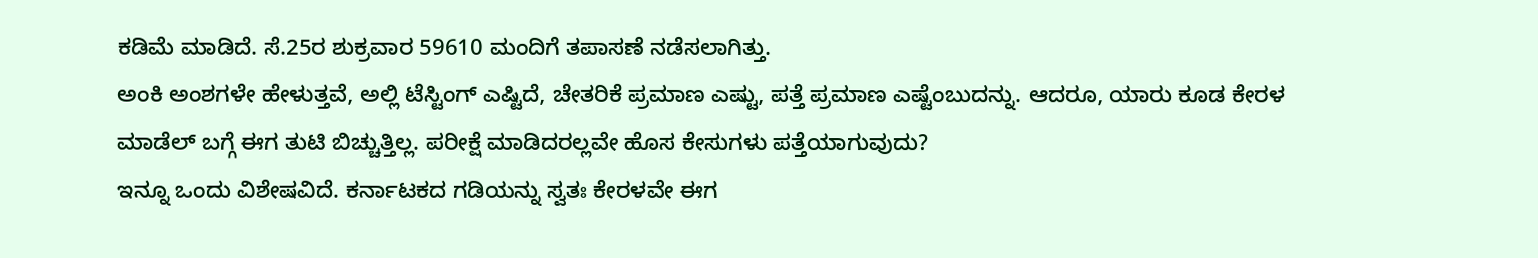ಕಡಿಮೆ ಮಾಡಿದೆ. ಸೆ.25ರ ಶುಕ್ರವಾರ 59610 ಮಂದಿಗೆ ತಪಾಸಣೆ ನಡೆಸಲಾಗಿತ್ತು.
ಅಂಕಿ ಅಂಶಗಳೇ ಹೇಳುತ್ತವೆ, ಅಲ್ಲಿ ಟೆಸ್ಟಿಂಗ್ ಎಷ್ಟಿದೆ, ಚೇತರಿಕೆ ಪ್ರಮಾಣ ಎಷ್ಟು, ಪತ್ತೆ ಪ್ರಮಾಣ ಎಷ್ಟೆಂಬುದನ್ನು. ಆದರೂ, ಯಾರು ಕೂಡ ಕೇರಳ ಮಾಡೆಲ್ ಬಗ್ಗೆ ಈಗ ತುಟಿ ಬಿಚ್ಚುತ್ತಿಲ್ಲ. ಪರೀಕ್ಷೆ ಮಾಡಿದರಲ್ಲವೇ ಹೊಸ ಕೇಸುಗಳು ಪತ್ತೆಯಾಗುವುದು?
ಇನ್ನೂ ಒಂದು ವಿಶೇಷವಿದೆ. ಕರ್ನಾಟಕದ ಗಡಿಯನ್ನು ಸ್ವತಃ ಕೇರಳವೇ ಈಗ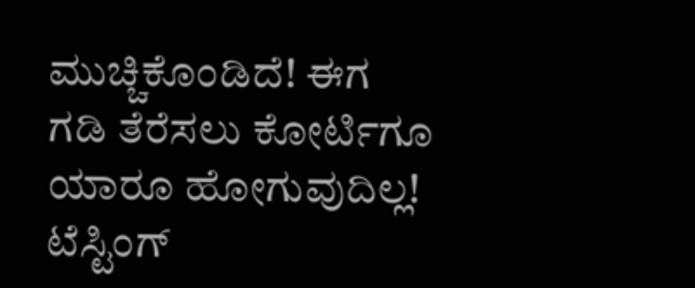ಮುಚ್ಚಿಕೊಂಡಿದೆ! ಈಗ ಗಡಿ ತೆರೆಸಲು ಕೋರ್ಟಿಗೂ ಯಾರೂ ಹೋಗುವುದಿಲ್ಲ!
ಟೆಸ್ಟಿಂಗ್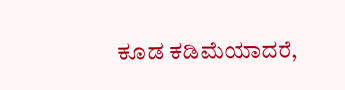ಕೂಡ ಕಡಿಮೆಯಾದರೆ,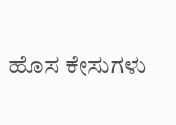ಹೊಸ ಕೇಸುಗಳು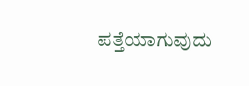ಪತ್ತೆಯಾಗುವುದು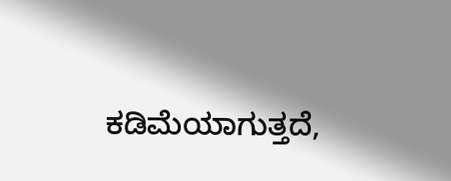ಕಡಿಮೆಯಾಗುತ್ತದೆ,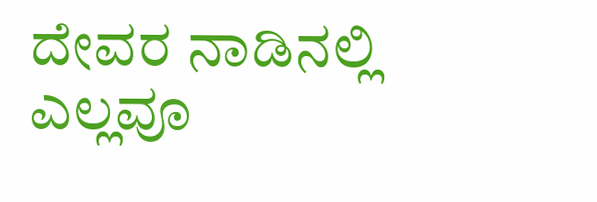ದೇವರ ನಾಡಿನಲ್ಲಿ ಎಲ್ಲವೂ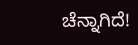ಚೆನ್ನಾಗಿದೆ!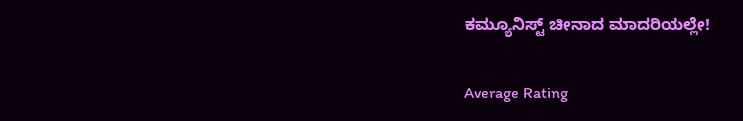ಕಮ್ಯೂನಿಸ್ಟ್ ಚೀನಾದ ಮಾದರಿಯಲ್ಲೇ!

Average Rating